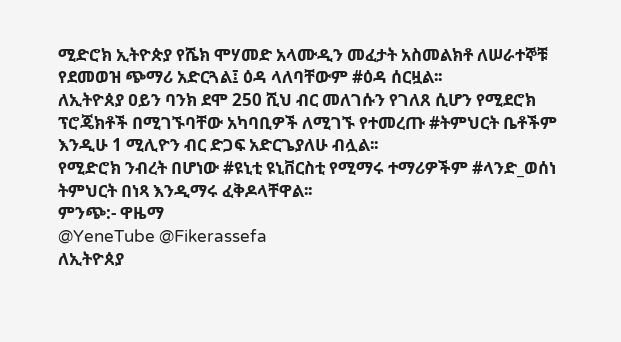ሚድሮክ ኢትዮጵያ የሼክ ሞሃመድ አላሙዲን መፈታት አስመልክቶ ለሠራተኞቹ የደመወዝ ጭማሪ አድርጓል፤ ዕዳ ላለባቸውም #ዕዳ ሰርዟል፡፡
ለኢትዮጰያ ዐይን ባንክ ደሞ 250 ሺህ ብር መለገሱን የገለጸ ሲሆን የሚደሮክ ፕሮጄክቶች በሚገኙባቸው አካባቢዎች ለሚገኙ የተመረጡ #ትምህርት ቤቶችም እንዲሁ 1 ሚሊዮን ብር ድጋፍ አድርጌያለሁ ብሏል፡፡
የሚድሮክ ንብረት በሆነው #ዩኒቲ ዩኒቨርስቲ የሚማሩ ተማሪዎችም #ላንድ_ወሰነ ትምህርት በነጻ እንዲማሩ ፈቅዶላቸዋል፡፡
ምንጭ:- ዋዜማ
@YeneTube @Fikerassefa
ለኢትዮጰያ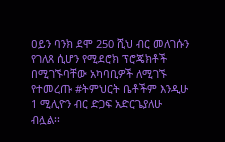ዐይን ባንክ ደሞ 250 ሺህ ብር መለገሱን የገለጸ ሲሆን የሚደሮክ ፕሮጄክቶች በሚገኙባቸው አካባቢዎች ለሚገኙ የተመረጡ #ትምህርት ቤቶችም እንዲሁ 1 ሚሊዮን ብር ድጋፍ አድርጌያለሁ ብሏል፡፡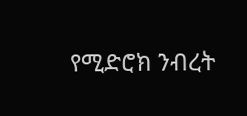የሚድሮክ ንብረት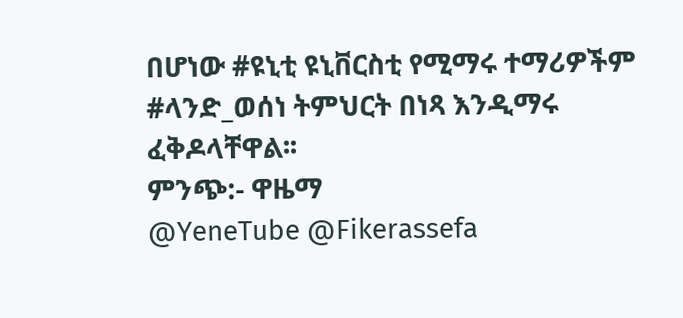በሆነው #ዩኒቲ ዩኒቨርስቲ የሚማሩ ተማሪዎችም #ላንድ_ወሰነ ትምህርት በነጻ እንዲማሩ ፈቅዶላቸዋል፡፡
ምንጭ:- ዋዜማ
@YeneTube @Fikerassefa